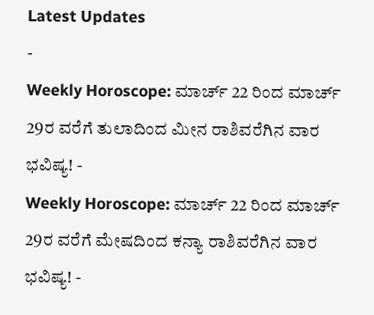Latest Updates
-
Weekly Horoscope: ಮಾರ್ಚ್ 22 ರಿಂದ ಮಾರ್ಚ್ 29ರ ವರೆಗೆ ತುಲಾದಿಂದ ಮೀನ ರಾಶಿವರೆಗಿನ ವಾರ ಭವಿಷ್ಯ! -
Weekly Horoscope: ಮಾರ್ಚ್ 22 ರಿಂದ ಮಾರ್ಚ್ 29ರ ವರೆಗೆ ಮೇಷದಿಂದ ಕನ್ಯಾ ರಾಶಿವರೆಗಿನ ವಾರ ಭವಿಷ್ಯ! -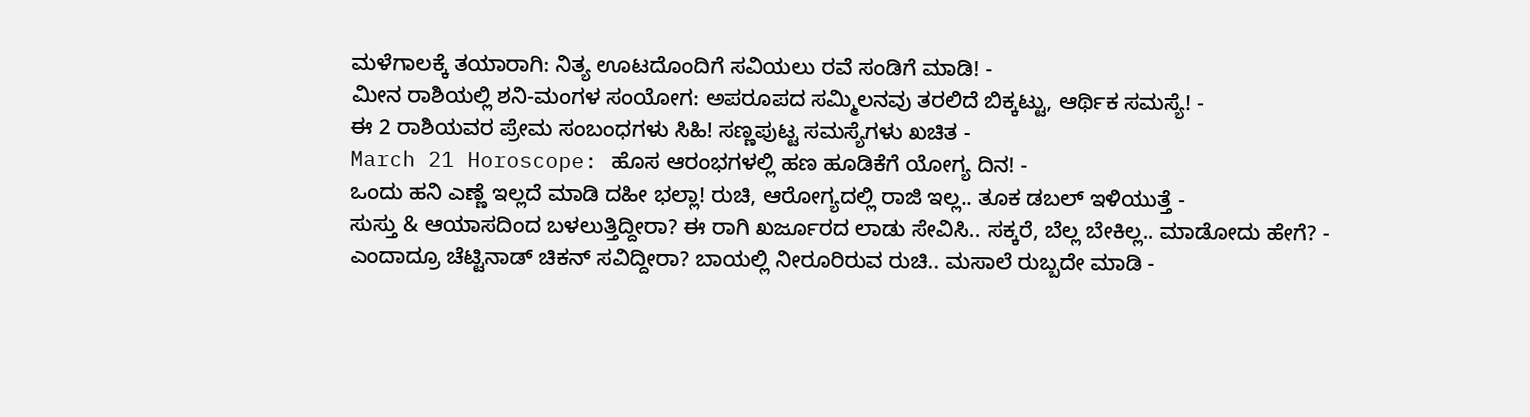ಮಳೆಗಾಲಕ್ಕೆ ತಯಾರಾಗಿ: ನಿತ್ಯ ಊಟದೊಂದಿಗೆ ಸವಿಯಲು ರವೆ ಸಂಡಿಗೆ ಮಾಡಿ! -
ಮೀನ ರಾಶಿಯಲ್ಲಿ ಶನಿ-ಮಂಗಳ ಸಂಯೋಗ: ಅಪರೂಪದ ಸಮ್ಮಿಲನವು ತರಲಿದೆ ಬಿಕ್ಕಟ್ಟು, ಆರ್ಥಿಕ ಸಮಸ್ಯೆ! -
ಈ 2 ರಾಶಿಯವರ ಪ್ರೇಮ ಸಂಬಂಧಗಳು ಸಿಹಿ! ಸಣ್ಣಪುಟ್ಟ ಸಮಸ್ಯೆಗಳು ಖಚಿತ -
March 21 Horoscope: ಹೊಸ ಆರಂಭಗಳಲ್ಲಿ ಹಣ ಹೂಡಿಕೆಗೆ ಯೋಗ್ಯ ದಿನ! -
ಒಂದು ಹನಿ ಎಣ್ಣೆ ಇಲ್ಲದೆ ಮಾಡಿ ದಹೀ ಭಲ್ಲಾ! ರುಚಿ, ಆರೋಗ್ಯದಲ್ಲಿ ರಾಜಿ ಇಲ್ಲ.. ತೂಕ ಡಬಲ್ ಇಳಿಯುತ್ತೆ -
ಸುಸ್ತು & ಆಯಾಸದಿಂದ ಬಳಲುತ್ತಿದ್ದೀರಾ? ಈ ರಾಗಿ ಖರ್ಜೂರದ ಲಾಡು ಸೇವಿಸಿ.. ಸಕ್ಕರೆ, ಬೆಲ್ಲ ಬೇಕಿಲ್ಲ.. ಮಾಡೋದು ಹೇಗೆ? -
ಎಂದಾದ್ರೂ ಚೆಟ್ಟಿನಾಡ್ ಚಿಕನ್ ಸವಿದ್ದೀರಾ? ಬಾಯಲ್ಲಿ ನೀರೂರಿರುವ ರುಚಿ.. ಮಸಾಲೆ ರುಬ್ಬದೇ ಮಾಡಿ -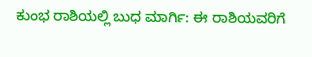ಕುಂಭ ರಾಶಿಯಲ್ಲಿ ಬುಧ ಮಾರ್ಗಿ: ಈ ರಾಶಿಯವರಿಗೆ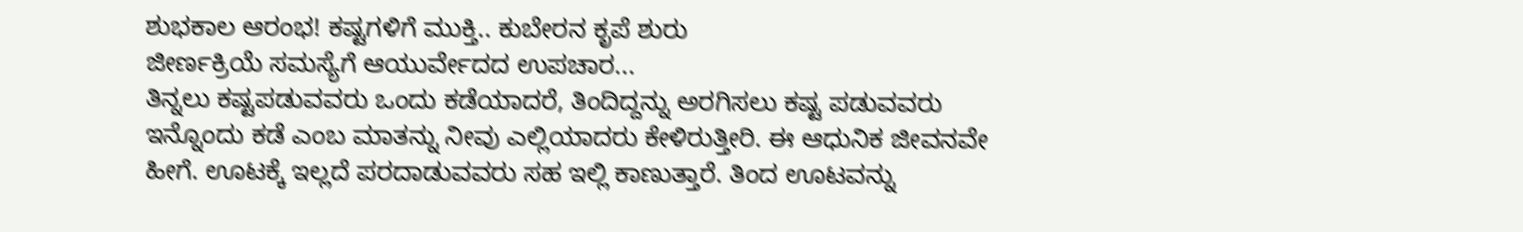ಶುಭಕಾಲ ಆರಂಭ! ಕಷ್ಟಗಳಿಗೆ ಮುಕ್ತಿ.. ಕುಬೇರನ ಕೃಪೆ ಶುರು
ಜೀರ್ಣಕ್ರಿಯೆ ಸಮಸ್ಯೆಗೆ ಆಯುರ್ವೇದದ ಉಪಚಾರ...
ತಿನ್ನಲು ಕಷ್ಟಪಡುವವರು ಒಂದು ಕಡೆಯಾದರೆ, ತಿಂದಿದ್ದನ್ನು ಅರಗಿಸಲು ಕಷ್ಟ ಪಡುವವರು ಇನ್ನೊಂದು ಕಡೆ ಎಂಬ ಮಾತನ್ನು ನೀವು ಎಲ್ಲಿಯಾದರು ಕೇಳಿರುತ್ತೀರಿ. ಈ ಆಧುನಿಕ ಜೀವನವೇ ಹೀಗೆ. ಊಟಕ್ಕೆ ಇಲ್ಲದೆ ಪರದಾಡುವವರು ಸಹ ಇಲ್ಲಿ ಕಾಣುತ್ತಾರೆ. ತಿಂದ ಊಟವನ್ನು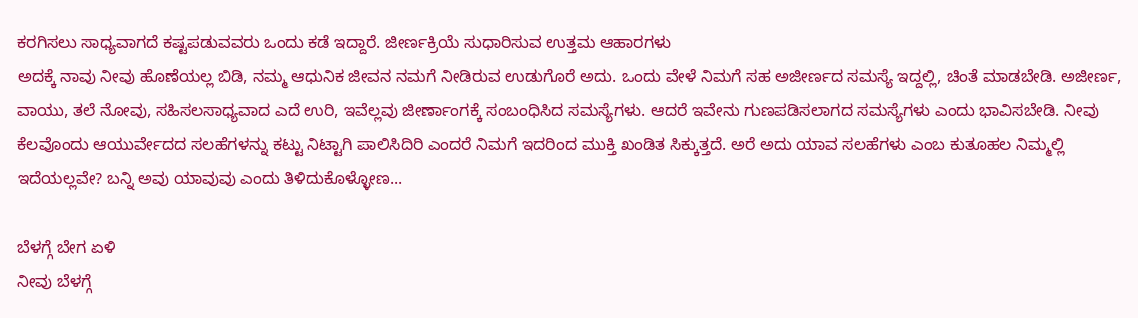ಕರಗಿಸಲು ಸಾಧ್ಯವಾಗದೆ ಕಷ್ಟಪಡುವವರು ಒಂದು ಕಡೆ ಇದ್ದಾರೆ. ಜೀರ್ಣಕ್ರಿಯೆ ಸುಧಾರಿಸುವ ಉತ್ತಮ ಆಹಾರಗಳು
ಅದಕ್ಕೆ ನಾವು ನೀವು ಹೊಣೆಯಲ್ಲ ಬಿಡಿ, ನಮ್ಮ ಆಧುನಿಕ ಜೀವನ ನಮಗೆ ನೀಡಿರುವ ಉಡುಗೊರೆ ಅದು. ಒಂದು ವೇಳೆ ನಿಮಗೆ ಸಹ ಅಜೀರ್ಣದ ಸಮಸ್ಯೆ ಇದ್ದಲ್ಲಿ, ಚಿಂತೆ ಮಾಡಬೇಡಿ. ಅಜೀರ್ಣ, ವಾಯು, ತಲೆ ನೋವು, ಸಹಿಸಲಸಾಧ್ಯವಾದ ಎದೆ ಉರಿ, ಇವೆಲ್ಲವು ಜೀರ್ಣಾಂಗಕ್ಕೆ ಸಂಬಂಧಿಸಿದ ಸಮಸ್ಯೆಗಳು. ಆದರೆ ಇವೇನು ಗುಣಪಡಿಸಲಾಗದ ಸಮಸ್ಯೆಗಳು ಎಂದು ಭಾವಿಸಬೇಡಿ. ನೀವು ಕೆಲವೊಂದು ಆಯುರ್ವೇದದ ಸಲಹೆಗಳನ್ನು ಕಟ್ಟು ನಿಟ್ಟಾಗಿ ಪಾಲಿಸಿದಿರಿ ಎಂದರೆ ನಿಮಗೆ ಇದರಿಂದ ಮುಕ್ತಿ ಖಂಡಿತ ಸಿಕ್ಕುತ್ತದೆ. ಅರೆ ಅದು ಯಾವ ಸಲಹೆಗಳು ಎಂಬ ಕುತೂಹಲ ನಿಮ್ಮಲ್ಲಿ ಇದೆಯಲ್ಲವೇ? ಬನ್ನಿ ಅವು ಯಾವುವು ಎಂದು ತಿಳಿದುಕೊಳ್ಳೋಣ...

ಬೆಳಗ್ಗೆ ಬೇಗ ಏಳಿ
ನೀವು ಬೆಳಗ್ಗೆ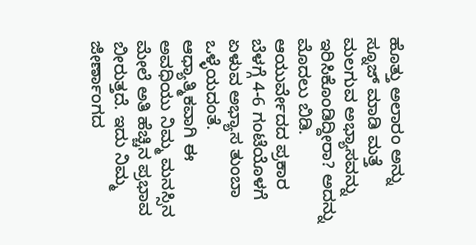ಹೊತ್ತು ಅಲಾರಂ ಅನ್ನು ಸ್ನೂಜ್ ಮಾಡಿ ಮತ್ತೆ ಮಲಗುವ ಅಭ್ಯಾಸವನ್ನು ಇರಿಸಿಕೊಂಡಿದ್ದೀರಾ? ಅದನ್ನು ಮೊದಲು ಬಿಡಿ. ಆಯುರ್ವೇದದ ಪ್ರಕಾರ ಬೆಳಗ್ಗೆ 4-6 ಗಂಟೆಯೊಳಗೆ ಏಳುವ ಅಭ್ಯಾಸ ತುಂಬಾ ಒಳ್ಳೆಯದಂತೆ. ಆಧ್ಯಾತ್ಮಿಕವಾಗಿ ಈ ಅವಧಿಯು ನಿಮ್ಮ ಮನಸ್ಸಿನ ಮೇಲೆ ಅತಿ ಹೆಚ್ಚಿನ ಪ್ರಭಾವ ಬೀರುತ್ತದೆ. ಇದು ನಿಮ್ಮ ಜೀರ್ಣಾಂಗದ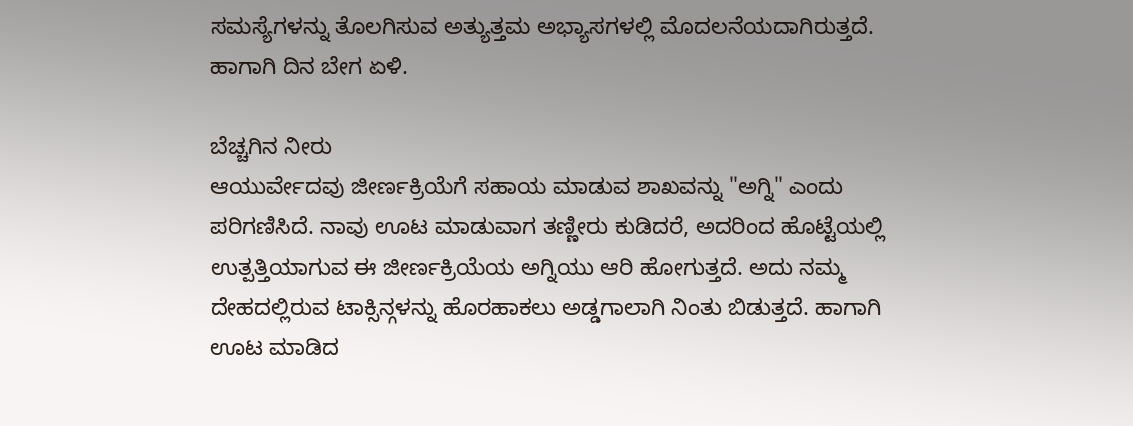ಸಮಸ್ಯೆಗಳನ್ನು ತೊಲಗಿಸುವ ಅತ್ಯುತ್ತಮ ಅಭ್ಯಾಸಗಳಲ್ಲಿ ಮೊದಲನೆಯದಾಗಿರುತ್ತದೆ. ಹಾಗಾಗಿ ದಿನ ಬೇಗ ಏಳಿ.

ಬೆಚ್ಚಗಿನ ನೀರು
ಆಯುರ್ವೇದವು ಜೀರ್ಣಕ್ರಿಯೆಗೆ ಸಹಾಯ ಮಾಡುವ ಶಾಖವನ್ನು "ಅಗ್ನಿ" ಎಂದು ಪರಿಗಣಿಸಿದೆ. ನಾವು ಊಟ ಮಾಡುವಾಗ ತಣ್ಣೀರು ಕುಡಿದರೆ, ಅದರಿಂದ ಹೊಟ್ಟೆಯಲ್ಲಿ ಉತ್ಪತ್ತಿಯಾಗುವ ಈ ಜೀರ್ಣಕ್ರಿಯೆಯ ಅಗ್ನಿಯು ಆರಿ ಹೋಗುತ್ತದೆ. ಅದು ನಮ್ಮ ದೇಹದಲ್ಲಿರುವ ಟಾಕ್ಸಿನ್ಗಳನ್ನು ಹೊರಹಾಕಲು ಅಡ್ಡಗಾಲಾಗಿ ನಿಂತು ಬಿಡುತ್ತದೆ. ಹಾಗಾಗಿ ಊಟ ಮಾಡಿದ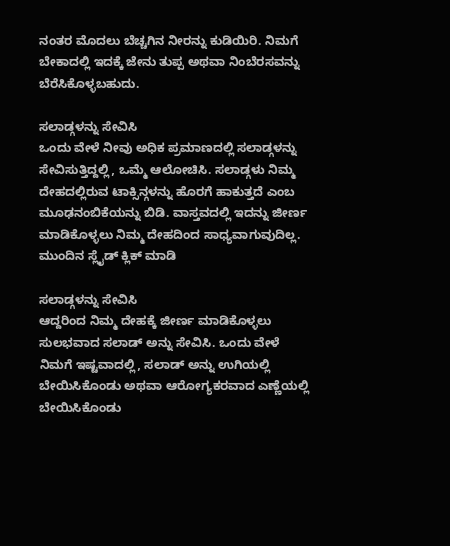ನಂತರ ಮೊದಲು ಬೆಚ್ಚಗಿನ ನೀರನ್ನು ಕುಡಿಯಿರಿ. ನಿಮಗೆ ಬೇಕಾದಲ್ಲಿ ಇದಕ್ಕೆ ಜೇನು ತುಪ್ಪ ಅಥವಾ ನಿಂಬೆರಸವನ್ನು ಬೆರೆಸಿಕೊಳ್ಳಬಹುದು.

ಸಲಾಡ್ಗಳನ್ನು ಸೇವಿಸಿ
ಒಂದು ವೇಳೆ ನೀವು ಅಧಿಕ ಪ್ರಮಾಣದಲ್ಲಿ ಸಲಾಡ್ಗಳನ್ನು ಸೇವಿಸುತ್ತಿದ್ದಲ್ಲಿ, ಒಮ್ಮೆ ಆಲೋಚಿಸಿ. ಸಲಾಡ್ಗಳು ನಿಮ್ಮ ದೇಹದಲ್ಲಿರುವ ಟಾಕ್ಸಿನ್ಗಳನ್ನು ಹೊರಗೆ ಹಾಕುತ್ತದೆ ಎಂಬ ಮೂಢನಂಬಿಕೆಯನ್ನು ಬಿಡಿ. ವಾಸ್ತವದಲ್ಲಿ ಇದನ್ನು ಜೀರ್ಣ ಮಾಡಿಕೊಳ್ಳಲು ನಿಮ್ಮ ದೇಹದಿಂದ ಸಾಧ್ಯವಾಗುವುದಿಲ್ಲ. ಮುಂದಿನ ಸ್ಲೈಡ್ ಕ್ಲಿಕ್ ಮಾಡಿ

ಸಲಾಡ್ಗಳನ್ನು ಸೇವಿಸಿ
ಆದ್ದರಿಂದ ನಿಮ್ಮ ದೇಹಕ್ಕೆ ಜೀರ್ಣ ಮಾಡಿಕೊಳ್ಳಲು ಸುಲಭವಾದ ಸಲಾಡ್ ಅನ್ನು ಸೇವಿಸಿ. ಒಂದು ವೇಳೆ ನಿಮಗೆ ಇಷ್ಟವಾದಲ್ಲಿ, ಸಲಾಡ್ ಅನ್ನು ಉಗಿಯಲ್ಲಿ ಬೇಯಿಸಿಕೊಂಡು ಅಥವಾ ಆರೋಗ್ಯಕರವಾದ ಎಣ್ಣೆಯಲ್ಲಿ ಬೇಯಿಸಿಕೊಂಡು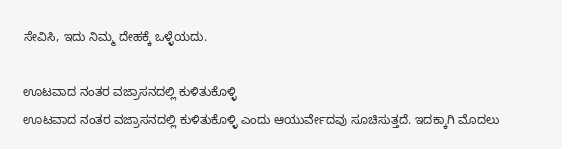ಸೇವಿಸಿ, ಇದು ನಿಮ್ಮ ದೇಹಕ್ಕೆ ಒಳ್ಳೆಯದು.

ಊಟವಾದ ನಂತರ ವಜ್ರಾಸನದಲ್ಲಿ ಕುಳಿತುಕೊಳ್ಳಿ
ಊಟವಾದ ನಂತರ ವಜ್ರಾಸನದಲ್ಲಿ ಕುಳಿತುಕೊಳ್ಳಿ ಎಂದು ಆಯುರ್ವೇದವು ಸೂಚಿಸುತ್ತದೆ. ಇದಕ್ಕಾಗಿ ಮೊದಲು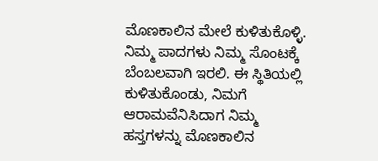ಮೊಣಕಾಲಿನ ಮೇಲೆ ಕುಳಿತುಕೊಳ್ಳಿ. ನಿಮ್ಮ ಪಾದಗಳು ನಿಮ್ಮ ಸೊಂಟಕ್ಕೆ ಬೆಂಬಲವಾಗಿ ಇರಲಿ. ಈ ಸ್ಥಿತಿಯಲ್ಲಿ ಕುಳಿತುಕೊಂಡು, ನಿಮಗೆ ಆರಾಮವೆನಿಸಿದಾಗ ನಿಮ್ಮ ಹಸ್ತಗಳನ್ನು ಮೊಣಕಾಲಿನ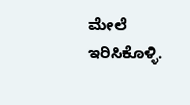ಮೇಲೆ ಇರಿಸಿಕೊಳ್ಳಿ.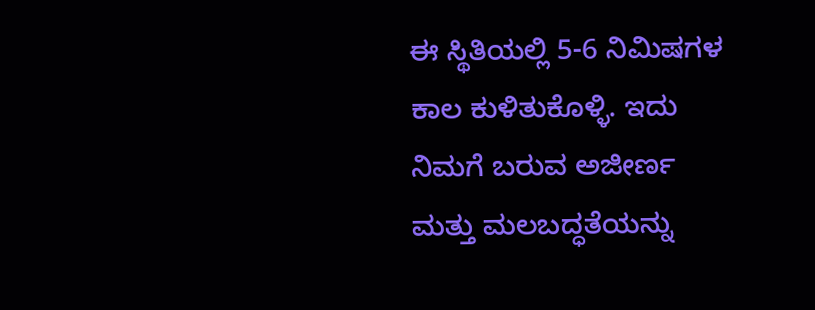ಈ ಸ್ಥಿತಿಯಲ್ಲಿ 5-6 ನಿಮಿಷಗಳ ಕಾಲ ಕುಳಿತುಕೊಳ್ಳಿ. ಇದು ನಿಮಗೆ ಬರುವ ಅಜೀರ್ಣ ಮತ್ತು ಮಲಬದ್ಧತೆಯನ್ನು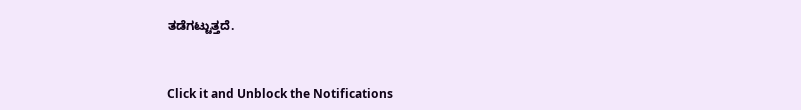ತಡೆಗಟ್ಟುತ್ತದೆ.



Click it and Unblock the Notifications